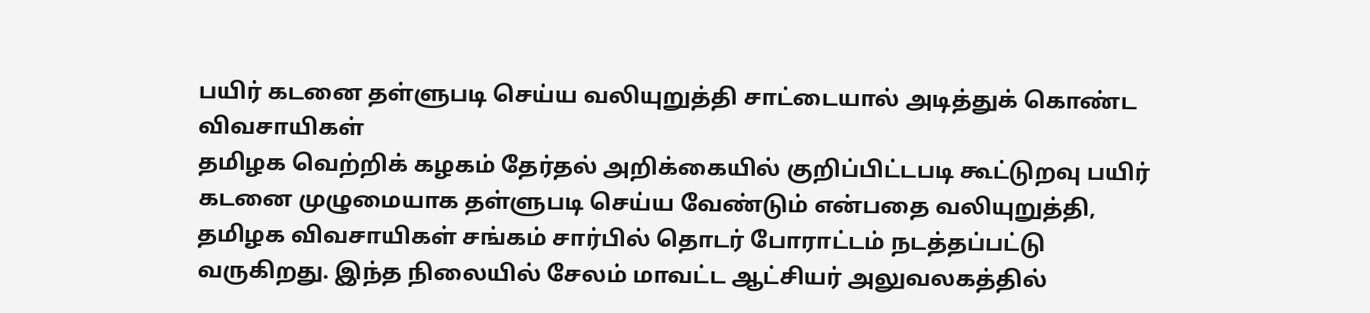பயிர் கடனை தள்ளுபடி செய்ய வலியுறுத்தி சாட்டையால் அடித்துக் கொண்ட விவசாயிகள்
தமிழக வெற்றிக் கழகம் தேர்தல் அறிக்கையில் குறிப்பிட்டபடி கூட்டுறவு பயிர் கடனை முழுமையாக தள்ளுபடி செய்ய வேண்டும் என்பதை வலியுறுத்தி, தமிழக விவசாயிகள் சங்கம் சார்பில் தொடர் போராட்டம் நடத்தப்பட்டு வருகிறது. இந்த நிலையில் சேலம் மாவட்ட ஆட்சியர் அலுவலகத்தில்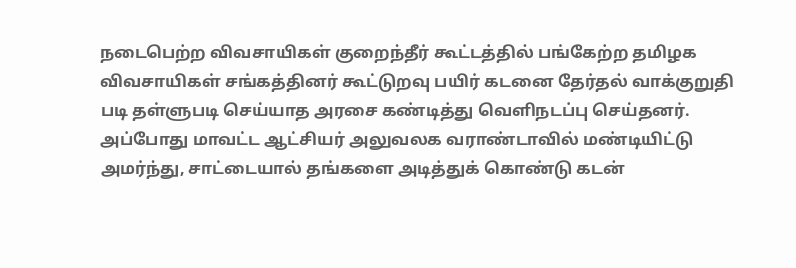நடைபெற்ற விவசாயிகள் குறைந்தீர் கூட்டத்தில் பங்கேற்ற தமிழக விவசாயிகள் சங்கத்தினர் கூட்டுறவு பயிர் கடனை தேர்தல் வாக்குறுதி படி தள்ளுபடி செய்யாத அரசை கண்டித்து வெளிநடப்பு செய்தனர். அப்போது மாவட்ட ஆட்சியர் அலுவலக வராண்டாவில் மண்டியிட்டு அமர்ந்து, சாட்டையால் தங்களை அடித்துக் கொண்டு கடன்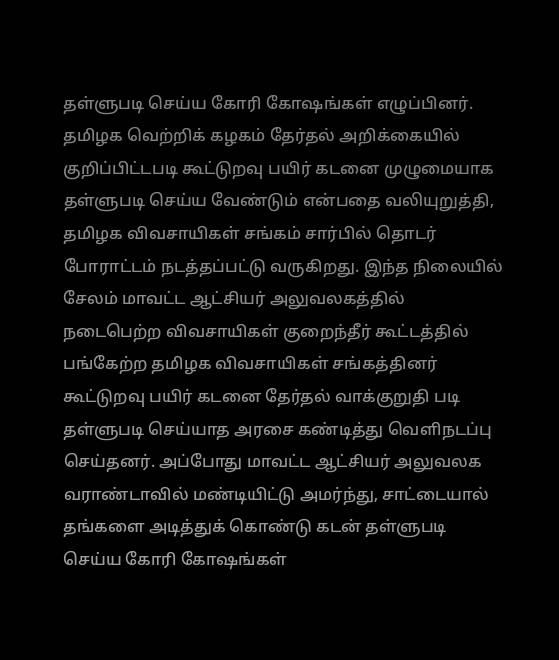தள்ளுபடி செய்ய கோரி கோஷங்கள் எழுப்பினர்.
தமிழக வெற்றிக் கழகம் தேர்தல் அறிக்கையில் குறிப்பிட்டபடி கூட்டுறவு பயிர் கடனை முழுமையாக தள்ளுபடி செய்ய வேண்டும் என்பதை வலியுறுத்தி, தமிழக விவசாயிகள் சங்கம் சார்பில் தொடர் போராட்டம் நடத்தப்பட்டு வருகிறது. இந்த நிலையில் சேலம் மாவட்ட ஆட்சியர் அலுவலகத்தில் நடைபெற்ற விவசாயிகள் குறைந்தீர் கூட்டத்தில் பங்கேற்ற தமிழக விவசாயிகள் சங்கத்தினர் கூட்டுறவு பயிர் கடனை தேர்தல் வாக்குறுதி படி தள்ளுபடி செய்யாத அரசை கண்டித்து வெளிநடப்பு செய்தனர். அப்போது மாவட்ட ஆட்சியர் அலுவலக வராண்டாவில் மண்டியிட்டு அமர்ந்து, சாட்டையால் தங்களை அடித்துக் கொண்டு கடன் தள்ளுபடி செய்ய கோரி கோஷங்கள்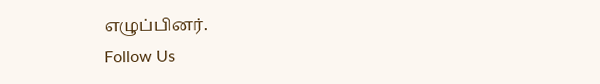எழுப்பினர்.
Follow Us